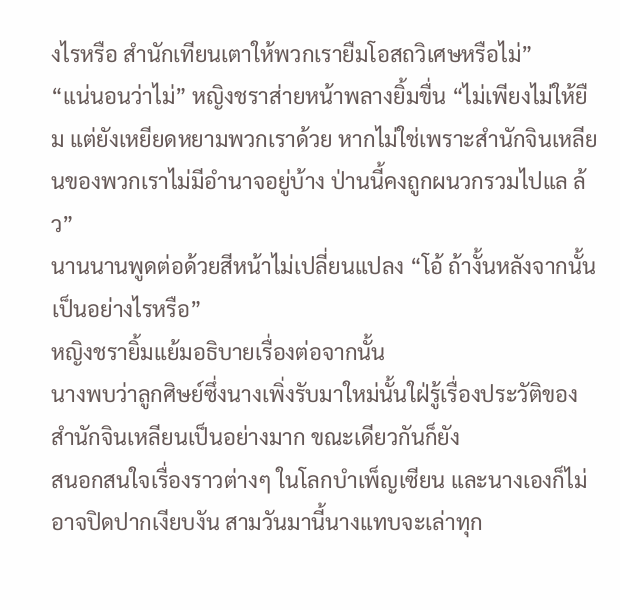งไรหรือ สำนักเทียนเตาให้พวกเรายืมโอสถวิเศษหรือไม่”
“แน่นอนว่าไม่” หญิงชราส่ายหน้าพลางยิ้มขื่น “ไม่เพียงไม่ให้ยืม แต่ยังเหยียดหยามพวกเราด้วย หากไม่ใช่เพราะสำนักจินเหลียนของพวกเราไม่มีอำนาจอยู่บ้าง ป่านนี้คงถูกผนวกรวมไปแล ล้ว”
นานนานพูดต่อด้วยสีหน้าไม่เปลี่ยนแปลง “โอ้ ถ้างั้นหลังจากนั้นเป็นอย่างไรหรือ”
หญิงชรายิ้มแย้มอธิบายเรื่องต่อจากนั้น
นางพบว่าลูกศิษย์ซึ่งนางเพิ่งรับมาใหม่นั้นใฝ่รู้เรื่องประวัติของสำนักจินเหลียนเป็นอย่างมาก ขณะเดียวกันก็ยัง
สนอกสนใจเรื่องราวต่างๆ ในโลกบำเพ็ญเซียน และนางเองก็ไม่อาจปิดปากเงียบงัน สามวันมานี้นางแทบจะเล่าทุก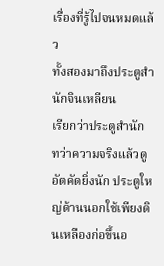เรื่องที่รู้ไปจนหมดแล้ว
ทั้งสองมาถึงประตูสำนักจินเหลียน
เรียกว่าประตูสำนัก ทว่าความจริงแล้วดูอัตคัดยิ่งนัก ประตูใหญ่ด้านนอกใช้เพียงดินเหลืองก่อขึ้นอ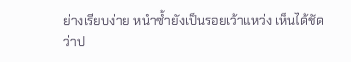ย่างเรียบง่าย หนำซ้ำยังเป็นรอยเว้าแหว่ง เห็นได้ชัดว่าป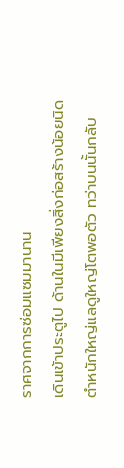ราศจากการซ่อมแซมมานาน
เดินเข้าประตูไป ด้านในมีเพียงสิ่งก่อสร้างน้อยนิด ตำหนักใหญ่แลดูใหญ่โตพอตัว ทว่าบนนั้นกลับ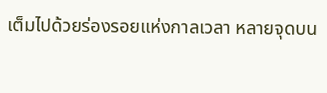เต็มไปด้วยร่องรอยแห่งกาลเวลา หลายจุดบน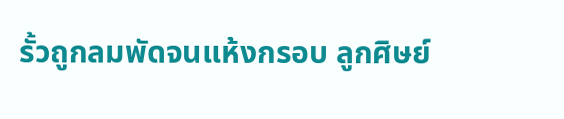รั้วถูกลมพัดจนแห้งกรอบ ลูกศิษย์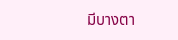มีบางตา